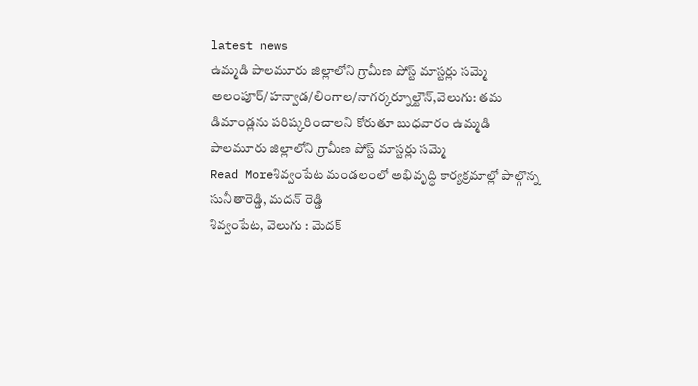latest news
ఉమ్మడి పాలమూరు జిల్లాలోని గ్రామీణ పోస్ట్ మాస్టర్లు సమ్మె
అలంపూర్/హన్వాడ/లింగాల/నాగర్కర్నూల్టౌన్,వెలుగు: తమ డిమాండ్లను పరిష్కరించాలని కోరుతూ బుధవారం ఉమ్మడి పాలమూరు జిల్లాలోని గ్రామీణ పోస్ట్ మాస్టర్లు సమ్మె
Read Moreశివ్వంపేట మండలంలో అభివృద్ధి కార్యక్రమాల్లో పాల్గొన్న సునీతారెడ్డి, మదన్ రెడ్డి
శివ్వంపేట, వెలుగు : మెదక్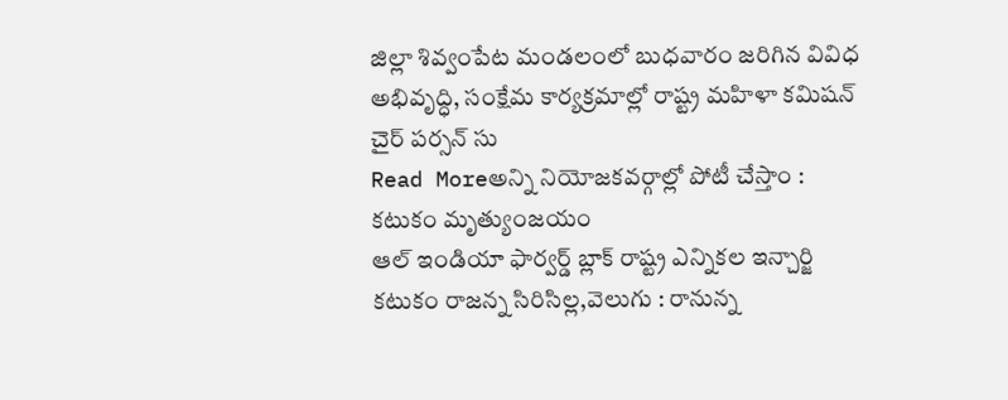జిల్లా శివ్వంపేట మండలంలో బుధవారం జరిగిన వివిధ అభివృద్ధి, సంక్షేమ కార్యక్రమాల్లో రాష్ట్ర మహిళా కమిషన్ చైర్ పర్సన్ సు
Read Moreఅన్ని నియోజకవర్గాల్లో పోటీ చేస్తాం : కటుకం మృత్యుంజయం
ఆల్ ఇండియా ఫార్వర్డ్ బ్లాక్ రాష్ట్ర ఎన్నికల ఇన్చార్జి కటుకం రాజన్న సిరిసిల్ల,వెలుగు : రానున్న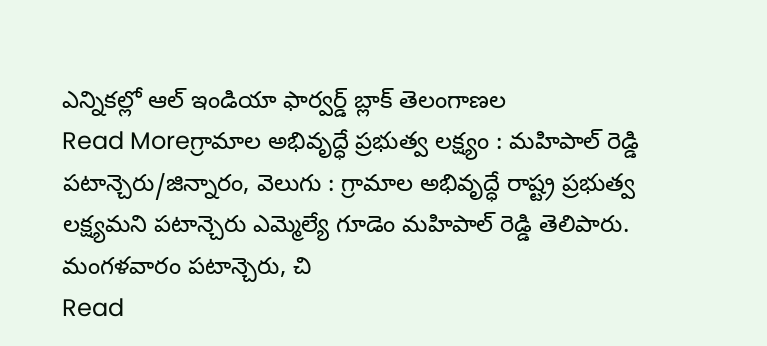ఎన్నికల్లో ఆల్ ఇండియా ఫార్వర్డ్ బ్లాక్ తెలంగాణల
Read Moreగ్రామాల అభివృద్ధే ప్రభుత్వ లక్ష్యం : మహిపాల్ రెడ్డి
పటాన్చెరు/జిన్నారం, వెలుగు : గ్రామాల అభివృద్ధే రాష్ట్ర ప్రభుత్వ లక్ష్యమని పటాన్చెరు ఎమ్మెల్యే గూడెం మహిపాల్ రెడ్డి తెలిపారు. మంగళవారం పటాన్చెరు, చి
Read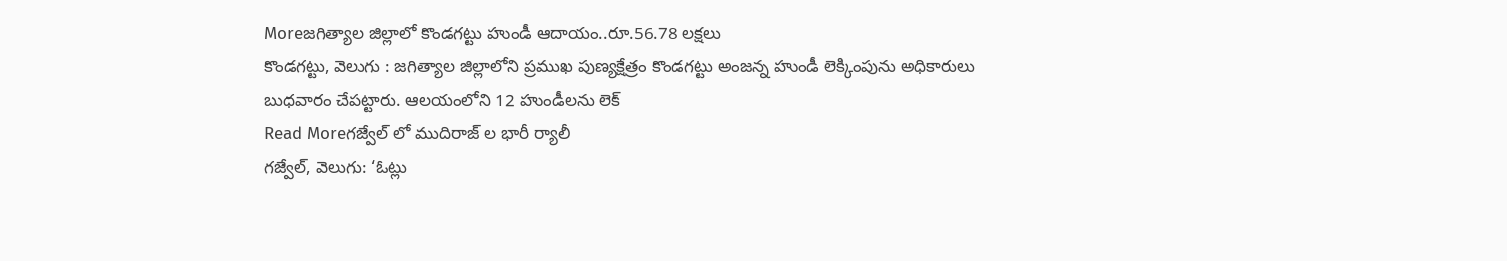Moreజగిత్యాల జిల్లాలో కొండగట్టు హుండీ ఆదాయం..రూ.56.78 లక్షలు
కొండగట్టు, వెలుగు : జగిత్యాల జిల్లాలోని ప్రముఖ పుణ్యక్షేత్రం కొండగట్టు అంజన్న హుండీ లెక్కింపును అధికారులు బుధవారం చేపట్టారు. ఆలయంలోని 12 హుండీలను లెక్
Read Moreగజ్వేల్ లో ముదిరాజ్ ల భారీ ర్యాలీ
గజ్వేల్, వెలుగు: ‘ఓట్లు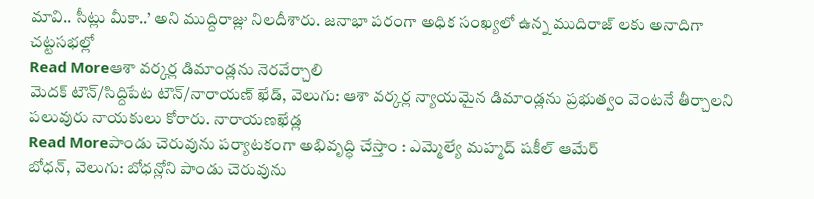మావి.. సీట్లు మీకా..’ అని ముద్దిరాజ్లు నిలదీశారు. జనాభా పరంగా అధిక సంఖ్యలో ఉన్న ముదిరాజ్ లకు అనాదిగా చట్టసభల్లో
Read Moreఆశా వర్కర్ల డిమాండ్లను నెరవేర్చాలి
మెదక్ టౌన్/సిద్దిపేట టౌన్/నారాయణ్ ఖేడ్, వెలుగు: ఆశా వర్కర్ల న్యాయమైన డిమాండ్లను ప్రభుత్వం వెంటనే తీర్చాలని పలువురు నాయకులు కోరారు. నారాయణఖేడ్ల
Read Moreపాండు చెరువును పర్యాటకంగా అభివృద్ధి చేస్తాం : ఎమ్మెల్యే మహ్మద్ షకీల్ ఆమేర్
బోధన్, వెలుగు: బోధన్లోని పాండు చెరువును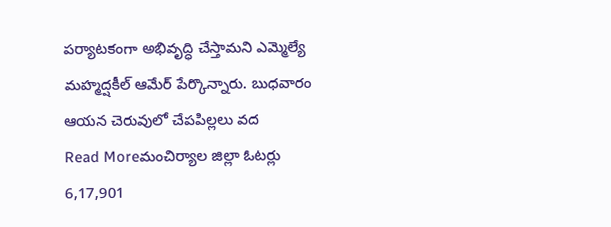పర్యాటకంగా అభివృద్ధి చేస్తామని ఎమ్మెల్యే మహ్మద్షకీల్ ఆమేర్ పేర్కొన్నారు. బుధవారం ఆయన చెరువులో చేపపిల్లలు వద
Read Moreమంచిర్యాల జిల్లా ఓటర్లు 6,17,901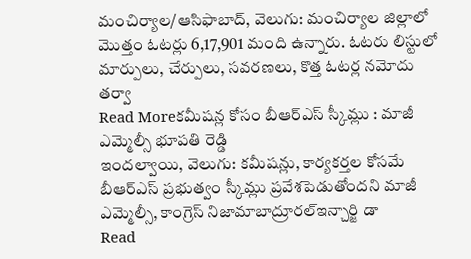మంచిర్యాల/ఆసిఫాబాద్, వెలుగు: మంచిర్యాల జిల్లాలో మొత్తం ఓటర్లు 6,17,901 మంది ఉన్నారు. ఓటరు లిస్టులో మార్పులు, చేర్పులు, సవరణలు, కొత్త ఓటర్ల నమోదు తర్వా
Read Moreకమీషన్ల కోసం బీఆర్ఎస్ స్కీమ్లు : మాజీ ఎమ్మెల్సీ భూపతి రెడ్డి
ఇందల్వాయి, వెలుగు: కమీషన్లు, కార్యకర్తల కోసమే బీఆర్ఎస్ ప్రభుత్వం స్కీమ్లు ప్రవేశపెడుతోందని మాజీ ఎమ్మెల్సీ, కాంగ్రెస్ నిజామాబాద్రూరల్ఇన్చార్జి డా
Read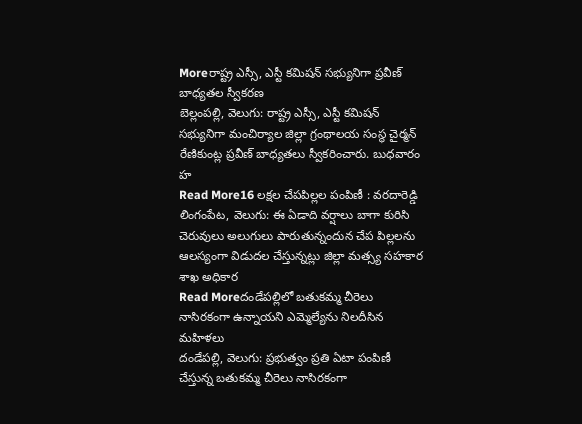Moreరాష్ట్ర ఎస్సీ, ఎస్టీ కమిషన్ సభ్యునిగా ప్రవీణ్ బాధ్యతల స్వీకరణ
బెల్లంపల్లి, వెలుగు: రాష్ట్ర ఎస్సీ, ఎస్టీ కమిషన్ సభ్యునిగా మంచిర్యాల జిల్లా గ్రంథాలయ సంస్థ చైర్మన్ రేణికుంట్ల ప్రవీణ్ బాధ్యతలు స్వీకరించారు. బుధవారం హ
Read More16 లక్షల చేపపిల్లల పంపిణీ : వరదారెడ్డి
లింగంపేట, వెలుగు: ఈ ఏడాది వర్షాలు బాగా కురిసి చెరువులు అలుగులు పారుతున్నందున చేప పిల్లలను ఆలస్యంగా విడుదల చేస్తున్నట్లు జిల్లా మత్స్య సహకార శాఖ అధికార
Read Moreదండేపల్లిలో బతుకమ్మ చీరెలు నాసిరకంగా ఉన్నాయని ఎమ్మెల్యేను నిలదీసిన మహిళలు
దండేపల్లి, వెలుగు: ప్రభుత్వం ప్రతి ఏటా పంపిణీ చేస్తున్న బతుకమ్మ చీరెలు నాసిరకంగా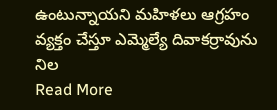ఉంటున్నాయని మహిళలు ఆగ్రహం వ్యక్తం చేస్తూ ఎమ్మెల్యే దివాకర్రావును నిల
Read More